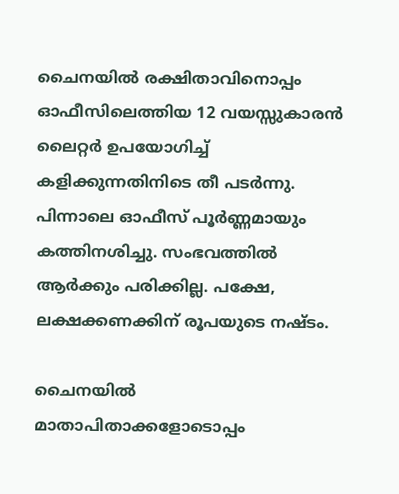ചൈനയിൽ രക്ഷിതാവിനൊപ്പം ഓഫീസിലെത്തിയ 12 വയസ്സുകാരൻ ലൈറ്റർ ഉപയോഗിച്ച് കളിക്കുന്നതിനിടെ തീ പടർന്നു. പിന്നാലെ ഓഫീസ് പൂർണ്ണമായും കത്തിനശിച്ചു. സംഭവത്തിൽ ആർക്കും പരിക്കില്ല. പക്ഷേ, ലക്ഷക്കണക്കിന് രൂപയുടെ നഷ്ടം.

ചൈനയിൽ മാതാപിതാക്കളോടൊപ്പം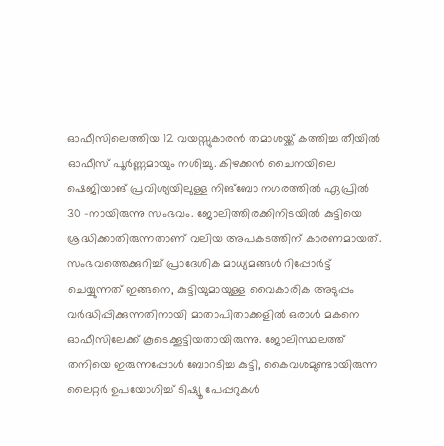ഓഫീസിലെത്തിയ 12 വയസ്സുകാരൻ തമാശയ്ക്ക് കത്തിച്ച തീയിൽ ഓഫീസ് പൂർണ്ണമായും നശിച്ചു. കിഴക്കൻ ചൈനയിലെ ഷെജിയാങ് പ്രവിശ്യയിലുള്ള നിങ്ബോ നഗരത്തിൽ ഏപ്രിൽ 30 -നായിരുന്നു സംഭവം. ജോലിത്തിരക്കിനിടയിൽ കുട്ടിയെ ശ്രദ്ധിക്കാതിരുന്നതാണ് വലിയ അപകടത്തിന് കാരണമായത്. സംഭവത്തെക്കുറിച്ച് പ്രാദേശിക മാധ്യമങ്ങൾ റിപ്പോർട്ട് ചെയ്യുന്നത് ഇങ്ങനെ, കുട്ടിയുമായുള്ള വൈകാരിക അടുപ്പം വർദ്ധിപ്പിക്കുന്നതിനായി മാതാപിതാക്കളിൽ ഒരാൾ മകനെ ഓഫീസിലേക്ക് കൂടെക്കൂട്ടിയതായിരുന്നു. ജോലിസ്ഥലത്ത് തനിയെ ഇരുന്നപ്പോൾ ബോറടിച്ച കുട്ടി, കൈവശമുണ്ടായിരുന്ന ലൈറ്റർ ഉപയോഗിച്ച് ടിഷ്യൂ പേപ്പറുകൾ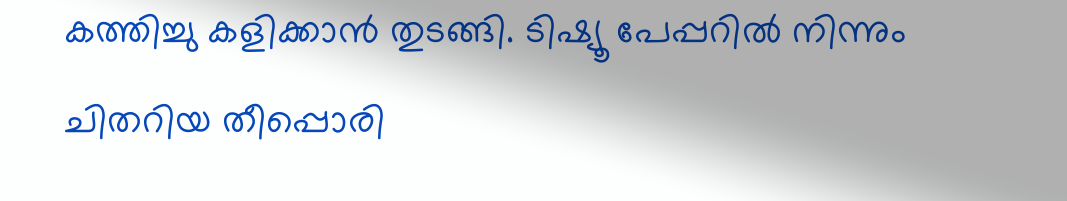കത്തിച്ചു കളിക്കാൻ തുടങ്ങി. ടിഷ്യൂ പേപ്പറിൽ നിന്നും ചിതറിയ തീപ്പൊരി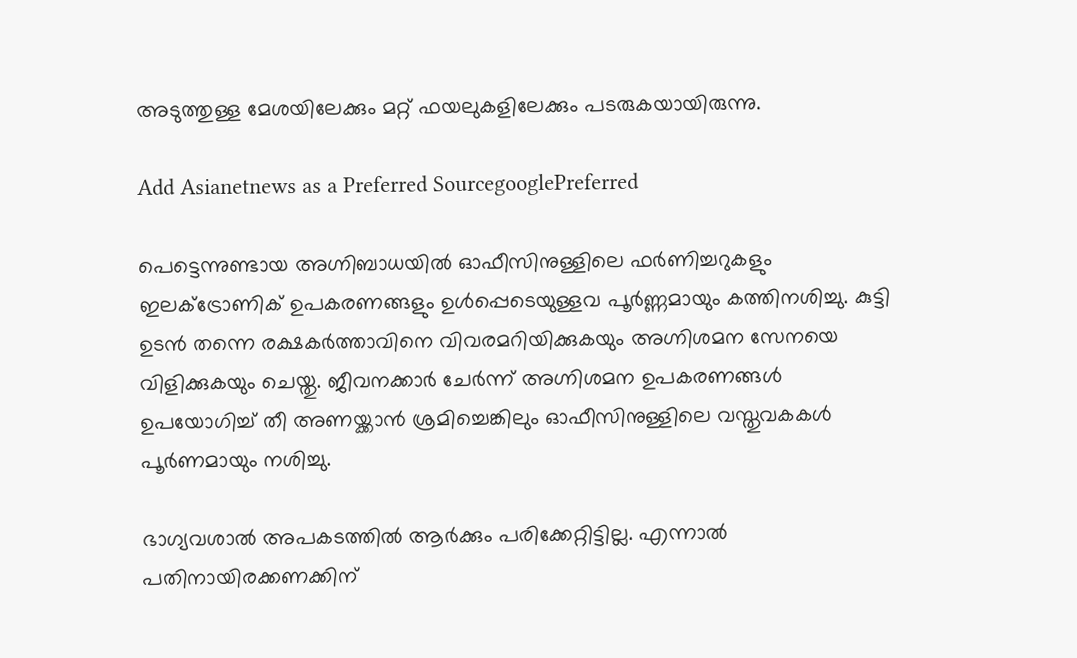അടുത്തുള്ള മേശയിലേക്കും മറ്റ് ഫയലുകളിലേക്കും പടരുകയായിരുന്നു.

Add Asianetnews as a Preferred SourcegooglePreferred

പെട്ടെന്നുണ്ടായ അഗ്നിബാധയിൽ ഓഫീസിനുള്ളിലെ ഫർണിച്ചറുകളും ഇലക്ട്രോണിക് ഉപകരണങ്ങളും ഉൾപ്പെടെയുള്ളവ പൂർണ്ണമായും കത്തിനശിച്ചു. കുട്ടി ഉടൻ തന്നെ രക്ഷകർത്താവിനെ വിവരമറിയിക്കുകയും അഗ്നിശമന സേനയെ വിളിക്കുകയും ചെയ്തു. ജീവനക്കാർ ചേർന്ന് അഗ്നിശമന ഉപകരണങ്ങൾ ഉപയോഗിച്ച് തീ അണയ്ക്കാൻ ശ്രമിച്ചെങ്കിലും ഓഫീസിനുള്ളിലെ വസ്തുവകകൾ പൂർണമായും നശിച്ചു.

ഭാഗ്യവശാൽ അപകടത്തിൽ ആർക്കും പരിക്കേറ്റിട്ടില്ല. എന്നാൽ പതിനായിരക്കണക്കിന്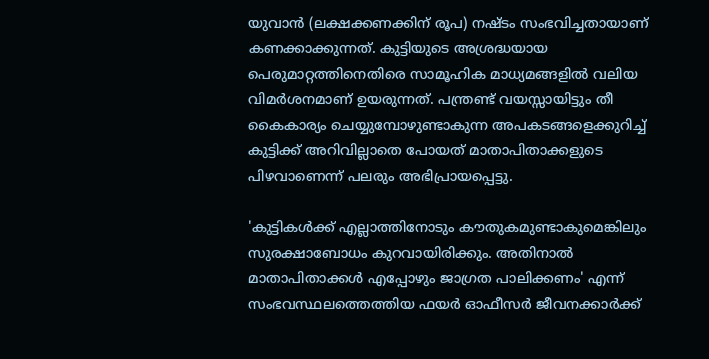യുവാൻ (ലക്ഷക്കണക്കിന് രൂപ) നഷ്ടം സംഭവിച്ചതായാണ് കണക്കാക്കുന്നത്. കുട്ടിയുടെ അശ്രദ്ധയായ പെരുമാറ്റത്തിനെതിരെ സാമൂഹിക മാധ്യമങ്ങളിൽ വലിയ വിമർശനമാണ് ഉയരുന്നത്. പന്ത്രണ്ട് വയസ്സായിട്ടും തീ കൈകാര്യം ചെയ്യുമ്പോഴുണ്ടാകുന്ന അപകടങ്ങളെക്കുറിച്ച് കുട്ടിക്ക് അറിവില്ലാതെ പോയത് മാതാപിതാക്കളുടെ പിഴവാണെന്ന് പലരും അഭിപ്രായപ്പെട്ടു.

'കുട്ടികൾക്ക് എല്ലാത്തിനോടും കൗതുകമുണ്ടാകുമെങ്കിലും സുരക്ഷാബോധം കുറവായിരിക്കും. അതിനാൽ മാതാപിതാക്കൾ എപ്പോഴും ജാഗ്രത പാലിക്കണം' എന്ന് സംഭവസ്ഥലത്തെത്തിയ ഫയർ ഓഫീസർ ജീവനക്കാർക്ക്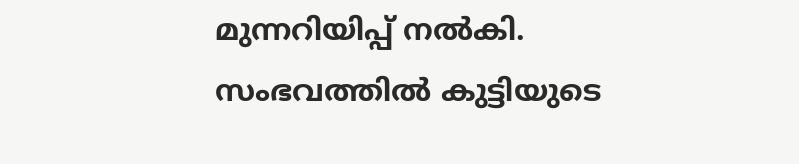മുന്നറിയിപ്പ് നൽകി. സംഭവത്തിൽ കുട്ടിയുടെ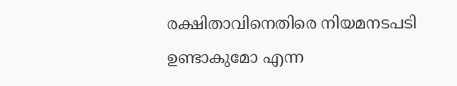രക്ഷിതാവിനെതിരെ നിയമനടപടി ഉണ്ടാകുമോ എന്ന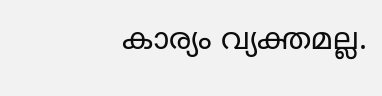കാര്യം വ്യക്തമല്ല.